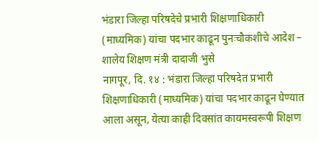भंडारा जिल्हा परिषदेचे प्रभारी शिक्षणाधिकारी (माध्यमिक) यांचा पदभार काढून पुनःचौकशीचे आदेश – शालेय शिक्षण मंत्री दादाजी भुसे
नागपूर, दि. १४ : भंडारा जिल्हा परिषदेत प्रभारी शिक्षणाधिकारी (माध्यमिक) यांचा पदभार काढून घेण्यात आला असून, येत्या काही दिवसांत कायमस्वरूपी शिक्षण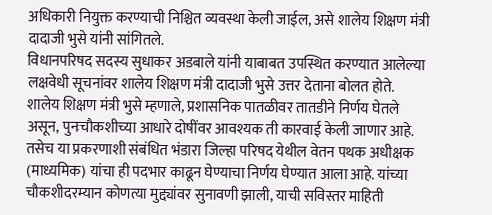अधिकारी नियुक्त करण्याची निश्चित व्यवस्था केली जाईल, असे शालेय शिक्षण मंत्री दादाजी भुसे यांनी सांगितले.
विधानपरिषद सदस्य सुधाकर अडबाले यांनी याबाबत उपस्थित करण्यात आलेल्या लक्षवेधी सूचनांवर शालेय शिक्षण मंत्री दादाजी भुसे उत्तर देताना बोलत होते.
शालेय शिक्षण मंत्री भुसे म्हणाले, प्रशासनिक पातळीवर तातडीने निर्णय घेतले असून, पुनःचौकशीच्या आधारे दोषींवर आवश्यक ती कारवाई केली जाणार आहे. तसेच या प्रकरणाशी संबंधित भंडारा जिल्हा परिषद येथील वेतन पथक अधीक्षक (माध्यमिक) यांचा ही पदभार काढून घेण्याचा निर्णय घेण्यात आला आहे. यांच्या चौकशीदरम्यान कोणत्या मुद्द्यांवर सुनावणी झाली, याची सविस्तर माहिती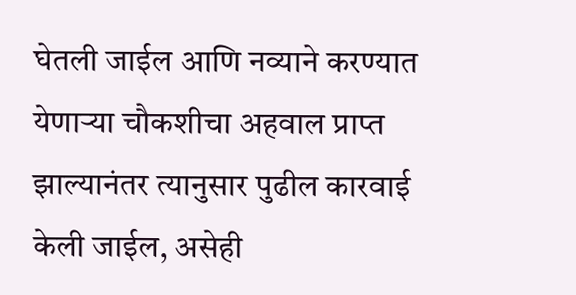घेतली जाईल आणि नव्याने करण्यात येणाऱ्या चौकशीचा अहवाल प्राप्त झाल्यानंतर त्यानुसार पुढील कारवाई केली जाईल, असेही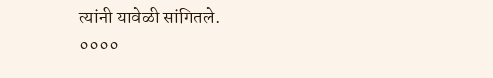त्यांनी यावेळी सांगितले.
००००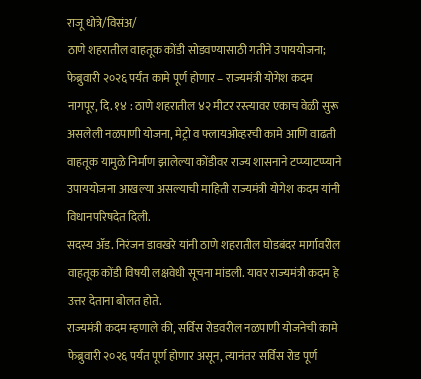राजू धोत्रे/विसंअ/
ठाणे शहरातील वाहतूक कोंडी सोडवण्यासाठी गतीने उपाययोजना; फेब्रुवारी २०२६ पर्यंत कामे पूर्ण होणार – राज्यमंत्री योगेश कदम
नागपूर, दि. १४ : ठाणे शहरातील ४२ मीटर रस्त्यावर एकाच वेळी सुरू असलेली नळपाणी योजना, मेट्रो व फ्लायओव्हरची कामे आणि वाढती वाहतूक यामुळे निर्माण झालेल्या कोंडीवर राज्य शासनाने टप्प्याटप्प्याने उपाययोजना आखल्या असल्याची माहिती राज्यमंत्री योगेश कदम यांनी विधानपरिषदेत दिली.
सदस्य ॲड. निरंजन डावखरे यांनी ठाणे शहरातील घोडबंदर मार्गावरील वाहतूक कोंडी विषयी लक्षवेधी सूचना मांडली. यावर राज्यमंत्री कदम हे उत्तर देताना बोलत होते.
राज्यमंत्री कदम म्हणाले की, सर्विस रोडवरील नळपाणी योजनेची कामे फेब्रुवारी २०२६ पर्यंत पूर्ण होणार असून, त्यानंतर सर्विस रोड पूर्ण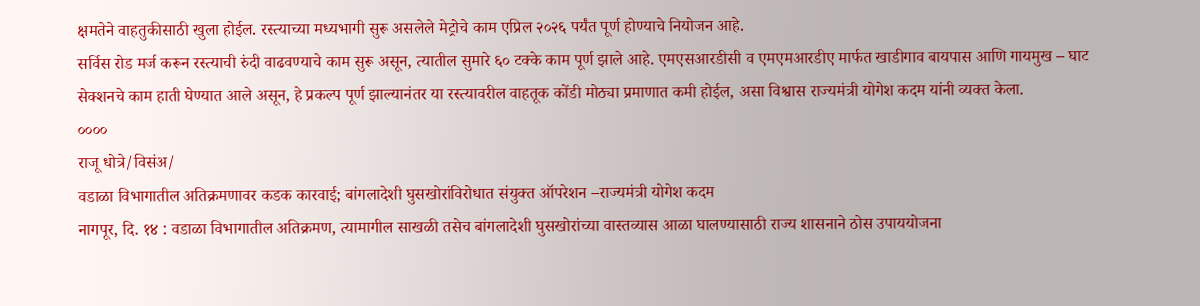क्षमतेने वाहतुकीसाठी खुला होईल. रस्त्याच्या मध्यभागी सुरू असलेले मेट्रोचे काम एप्रिल २०२६ पर्यंत पूर्ण होण्याचे नियोजन आहे.
सर्विस रोड मर्ज करून रस्त्याची रुंदी वाढवण्याचे काम सुरू असून, त्यातील सुमारे ६० टक्के काम पूर्ण झाले आहे. एमएसआरडीसी व एमएमआरडीए मार्फत खाडीगाव बायपास आणि गायमुख – घाट सेक्शनचे काम हाती घेण्यात आले असून, हे प्रकल्प पूर्ण झाल्यानंतर या रस्त्यावरील वाहतूक कोंडी मोठ्या प्रमाणात कमी होईल, असा विश्वास राज्यमंत्री योगेश कदम यांनी व्यक्त केला.
००००
राजू धोत्रे/विसंअ/
वडाळा विभागातील अतिक्रमणावर कडक कारवाई; बांगलादेशी घुसखोरांविरोधात संयुक्त ऑपरेशन –राज्यमंत्री योगेश कदम
नागपूर, दि. १४ : वडाळा विभागातील अतिक्रमण, त्यामागील साखळी तसेच बांगलादेशी घुसखोरांच्या वास्तव्यास आळा घालण्यासाठी राज्य शासनाने ठोस उपाययोजना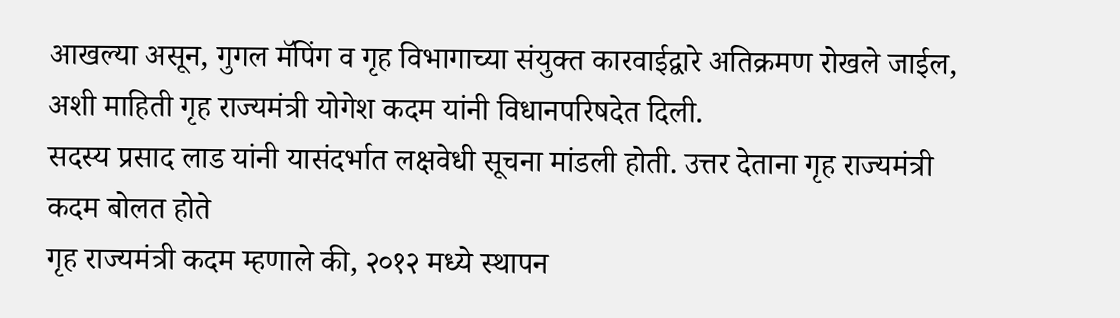आखल्या असून, गुगल मॅपिंग व गृह विभागाच्या संयुक्त कारवाईद्वारे अतिक्रमण रोखले जाईल, अशी माहिती गृह राज्यमंत्री योगेश कदम यांनी विधानपरिषदेत दिली.
सदस्य प्रसाद लाड यांनी यासंदर्भात लक्षवेधी सूचना मांडली होती. उत्तर देताना गृह राज्यमंत्री कदम बोलत होते
गृह राज्यमंत्री कदम म्हणाले की, २०१२ मध्ये स्थापन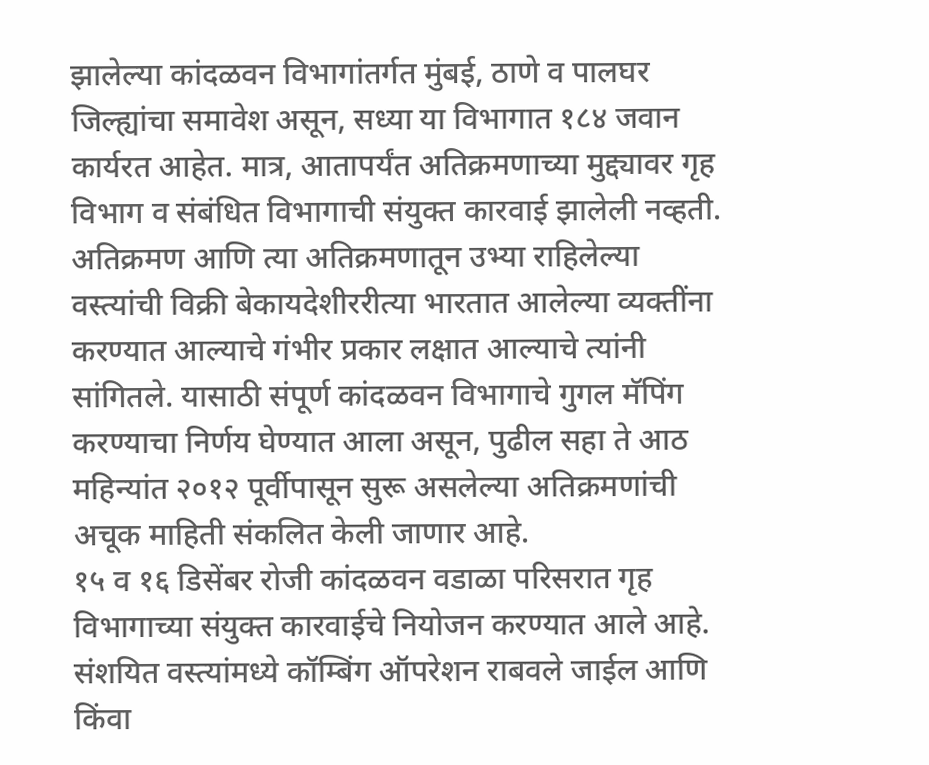झालेल्या कांदळवन विभागांतर्गत मुंबई, ठाणे व पालघर जिल्ह्यांचा समावेश असून, सध्या या विभागात १८४ जवान कार्यरत आहेत. मात्र, आतापर्यंत अतिक्रमणाच्या मुद्द्यावर गृह विभाग व संबंधित विभागाची संयुक्त कारवाई झालेली नव्हती.
अतिक्रमण आणि त्या अतिक्रमणातून उभ्या राहिलेल्या वस्त्यांची विक्री बेकायदेशीररीत्या भारतात आलेल्या व्यक्तींना करण्यात आल्याचे गंभीर प्रकार लक्षात आल्याचे त्यांनी सांगितले. यासाठी संपूर्ण कांदळवन विभागाचे गुगल मॅपिंग करण्याचा निर्णय घेण्यात आला असून, पुढील सहा ते आठ महिन्यांत २०१२ पूर्वीपासून सुरू असलेल्या अतिक्रमणांची अचूक माहिती संकलित केली जाणार आहे.
१५ व १६ डिसेंबर रोजी कांदळवन वडाळा परिसरात गृह विभागाच्या संयुक्त कारवाईचे नियोजन करण्यात आले आहे. संशयित वस्त्यांमध्ये कॉम्बिंग ऑपरेशन राबवले जाईल आणि किंवा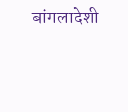बांगलादेशी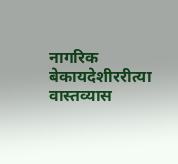नागरिक बेकायदेशीररीत्या वास्तव्यास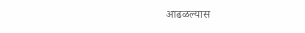आढळल्यास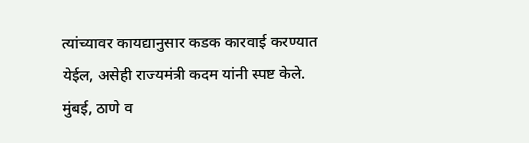त्यांच्यावर कायद्यानुसार कडक कारवाई करण्यात येईल, असेही राज्यमंत्री कदम यांनी स्पष्ट केले.
मुंबई, ठाणे व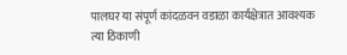पालघर या संपूर्ण कांदळवन वडाळा कार्यक्षेत्रात आवश्यक त्या ठिकाणी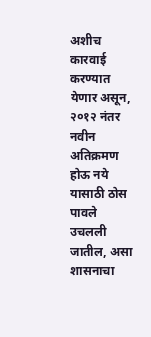अशीच कारवाई करण्यात येणार असून, २०१२ नंतर नवीन अतिक्रमण होऊ नये यासाठी ठोस पावले उचलली जातील, असा शासनाचा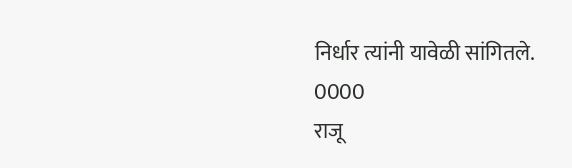निर्धार त्यांनी यावेळी सांगितले.
0000
राजू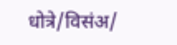धोत्रे/विसंअ/